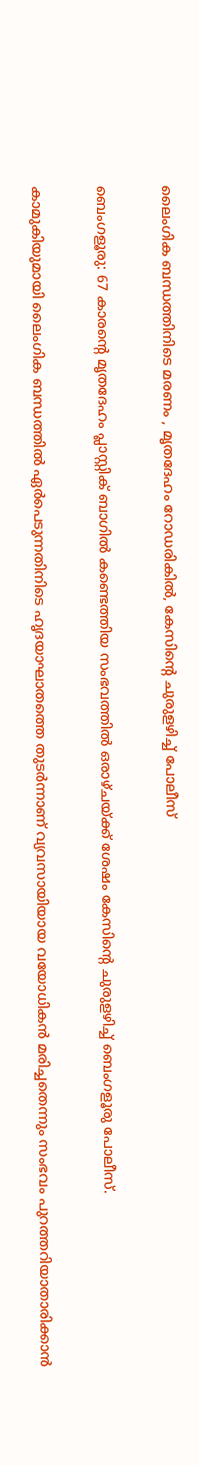ലൈംഗിക ബന്ധത്തിനിടെ മരണം , മൃതദേഹം റോഡരികിൽ, കേസിന്റെ ചുരുളഴിച്ച് പോലീസ്

ബെംഗളൂരു: 67 കാരന്റെ മൃതദേഹം പ്ലാസ്റ്റിക് ബാഗില്‍ കണ്ടെത്തിയ സംഭവത്തില്‍ ഒരാഴ്ചയ്ക്ക് ശേഷം കേസിന്റെ ചുരുളഴിച്ച്‌ ബെംഗളൂരു പോലീസ്.

കാമുകിയുമായി ലൈംഗിക ബന്ധത്തില്‍ ഏര്‍പെടുന്നതിനിടെ ഹൃദയാഘാതത്തെ തുടര്‍ന്നാണ് വ്യവസായിയായ വയോധികന്‍ മരിച്ചതെന്നും സംഭവം പുറത്തറിയാതാരിക്കാന്‍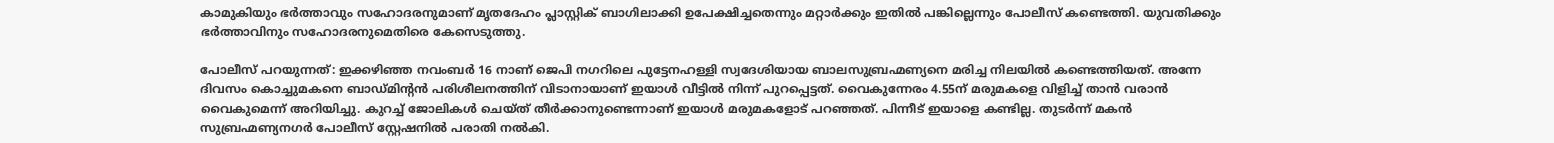കാമുകിയും ഭര്‍ത്താവും സഹോദരനുമാണ് മൃതദേഹം പ്ലാസ്റ്റിക് ബാഗിലാക്കി ഉപേക്ഷിച്ചതെന്നും മറ്റാര്‍ക്കും ഇതില്‍ പങ്കില്ലെന്നും പോലീസ് കണ്ടെത്തി. യുവതിക്കും ഭര്‍ത്താവിനും സഹോദരനുമെതിരെ കേസെടുത്തു.

പോലീസ് പറയുന്നത്: ഇക്കഴിഞ്ഞ നവംബര്‍ 16 നാണ് ജെപി നഗറിലെ പുട്ടേനഹള്ളി സ്വദേശിയായ ബാലസുബ്രഹ്മണ്യനെ മരിച്ച നിലയില്‍ കണ്ടെത്തിയത്. അന്നേ ദിവസം കൊച്ചുമകനെ ബാഡ്മിന്റന്‍ പരിശീലനത്തിന് വിടാനായാണ് ഇയാള്‍ വീട്ടില്‍ നിന്ന് പുറപ്പെട്ടത്. വൈകുന്നേരം 4.55ന് മരുമകളെ വിളിച്ച്‌ താന്‍ വരാന്‍ വൈകുമെന്ന് അറിയിച്ചു. കുറച്ച്‌ ജോലികള്‍ ചെയ്ത് തീര്‍ക്കാനുണ്ടെന്നാണ് ഇയാള്‍ മരുമകളോട് പറഞ്ഞത്. പിന്നീട് ഇയാളെ കണ്ടില്ല. തുടര്‍ന്ന് മകന്‍ സുബ്രഹ്മണ്യനഗര്‍ പോലീസ് സ്റ്റേഷനില്‍ പരാതി നല്‍കി.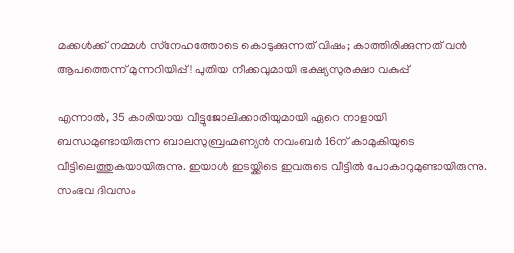മക്കൾക്ക് നമ്മൾ സ്‌നേഹത്തോടെ കൊടുക്കുന്നത് വിഷം; കാത്തിരിക്കുന്നത് വൻ ആപത്തെന്ന് മുന്നറിയിപ്പ്! പുതിയ നീക്കവുമായി ഭക്ഷ്യസുരക്ഷാ വകുപ്പ്

എന്നാല്‍, 35 കാരിയായ വീട്ടുജോലിക്കാരിയുമായി ഏറെ നാളായി ബന്ധമുണ്ടായിരുന്ന ബാലസുബ്രഹ്മണ്യന്‍ നവംബര്‍ 16ന് കാമുകിയുടെ വീട്ടിലെത്തുകയായിരുന്നു. ഇയാള്‍ ഇടയ്ക്കിടെ ഇവരുടെ വീട്ടില്‍ പോകാറുമുണ്ടായിരുന്നു. സംഭവ ദിവസം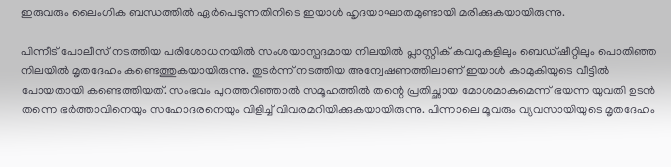ഇരുവരും ലൈംഗിക ബന്ധത്തില്‍ ഏര്‍പെടുന്നതിനിടെ ഇയാള്‍ ഹൃദയാഘാതമുണ്ടായി മരിക്കുകയായിരുന്നു.

പിന്നീട് പോലീസ് നടത്തിയ പരിശോധനയില്‍ സംശയാസ്പദമായ നിലയില്‍ പ്ലാസ്റ്റിക് കവറുകളിലും ബെഡ്ഷീറ്റിലും പൊതിഞ്ഞ നിലയില്‍ മൃതദേഹം കണ്ടെത്തുകയായിരുന്നു. തുടര്‍ന്ന് നടത്തിയ അന്വേഷണത്തിലാണ് ഇയാള്‍ കാമുകിയുടെ വീട്ടില്‍ പോയതായി കണ്ടെത്തിയത്. സംഭവം പുറത്തറിഞ്ഞാല്‍ സമൂഹത്തില്‍ തന്റെ പ്രതിച്ഛായ മോശമാകുമെന്ന് ഭയന്ന യുവതി ഉടന്‍ തന്നെ ഭര്‍ത്താവിനെയും സഹോദരനെയും വിളിച്ച്‌ വിവരമറിയിക്കുകയായിരുന്നു. പിന്നാലെ മൂവരും വ്യവസായിയുടെ മൃതദേഹം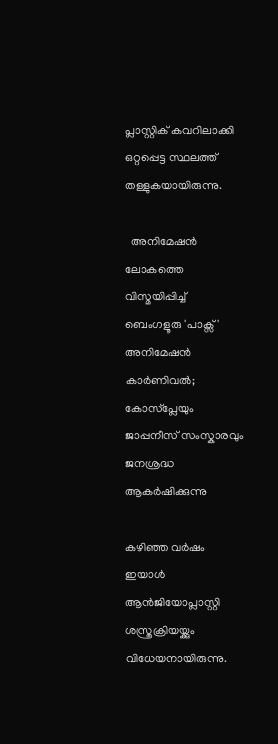പ്ലാസ്റ്റിക് കവറിലാക്കി ഒറ്റപ്പെട്ട സ്ഥലത്ത് തള്ളുകയായിരുന്നു.

  അനിമേഷൻ ലോകത്തെ വിസ്മയിപ്പിച്ച് ബെംഗളൂരു 'പാക്സ്' അനിമേഷൻ കാർണിവൽ; കോസ്‌പ്ലേയും ജാപ്പനീസ് സംസ്കാരവും ജനശ്രദ്ധ ആകർഷിക്കുന്നു

കഴിഞ്ഞ വര്‍ഷം ഇയാള്‍ ആന്‍ജിയോപ്ലാസ്റ്റി ശസ്ത്രക്രിയയ്ക്കും വിധേയനായിരുന്നു.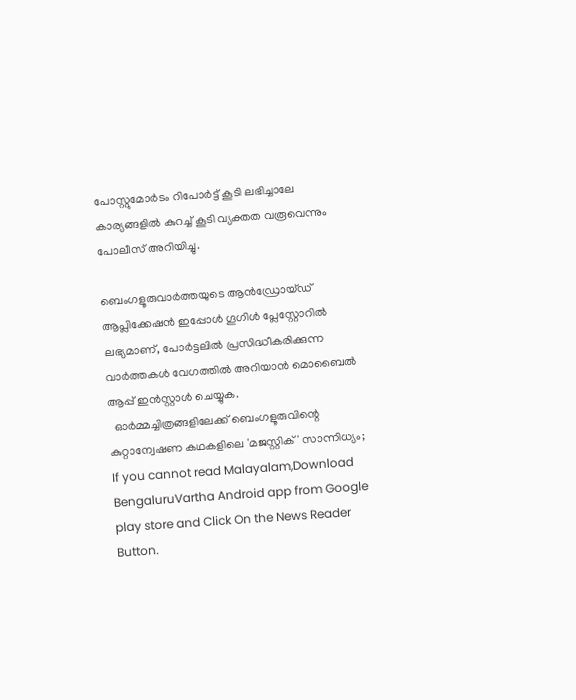പോസ്റ്റുമോര്‍ടം റിപോര്‍ട്ട് കൂടി ലഭിച്ചാലേ കാര്യങ്ങളില്‍ കുറച്ച്‌ കൂടി വ്യക്തത വരൂവെന്നും പോലീസ് അറിയിച്ചു.

ബെംഗളൂരുവാർത്തയുടെ ആൻഡ്രോയ്ഡ് ആപ്ലിക്കേഷൻ ഇപ്പോൾ ഗൂഗിൾ പ്ലേസ്റ്റോറിൽ ലഭ്യമാണ്, പോർട്ടലിൽ പ്രസിദ്ധീകരിക്കുന്ന വാർത്തകൾ വേഗത്തിൽ അറിയാൻ മൊബൈൽ ആപ്പ് ഇൻസ്റ്റാൾ ചെയ്യുക.
  ഓർമ്മച്ചിത്രങ്ങളിലേക്ക് ബെംഗളൂരുവിന്റെ കുറ്റാന്വേഷണ കഥകളിലെ 'മജസ്റ്റിക്' സാന്നിധ്യം;
If you cannot read Malayalam,Download BengaluruVartha Android app from Google play store and Click On the News Reader Button.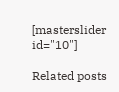[masterslider id="10"]

Related posts